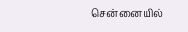சென்னையில்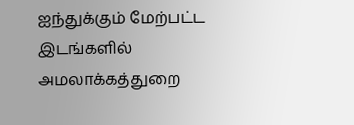ஐந்துக்கும் மேற்பட்ட இடங்களில் அமலாக்கத்துறை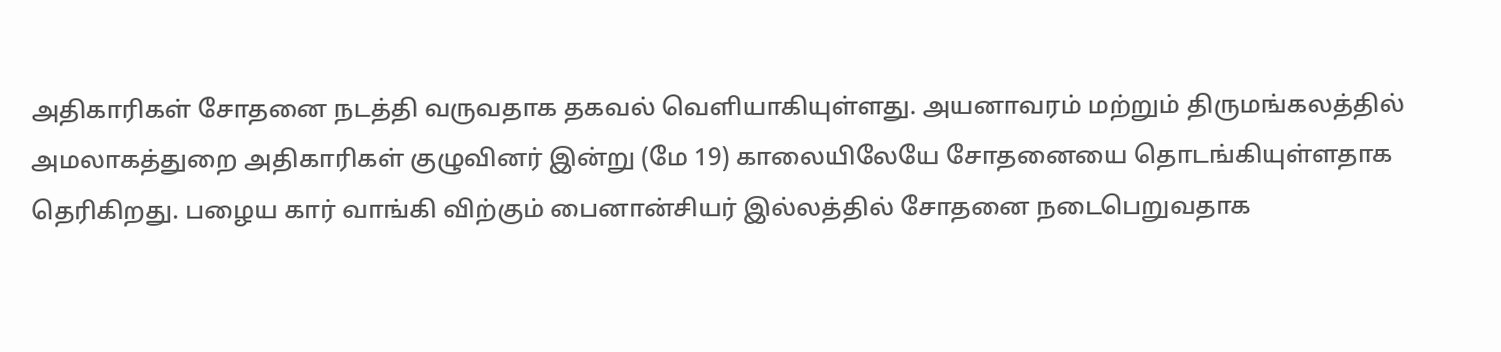அதிகாரிகள் சோதனை நடத்தி வருவதாக தகவல் வெளியாகியுள்ளது. அயனாவரம் மற்றும் திருமங்கலத்தில் அமலாகத்துறை அதிகாரிகள் குழுவினர் இன்று (மே 19) காலையிலேயே சோதனையை தொடங்கியுள்ளதாக தெரிகிறது. பழைய கார் வாங்கி விற்கும் பைனான்சியர் இல்லத்தில் சோதனை நடைபெறுவதாக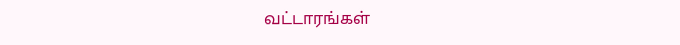வட்டாரங்கள்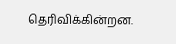தெரிவிக்கின்றன.